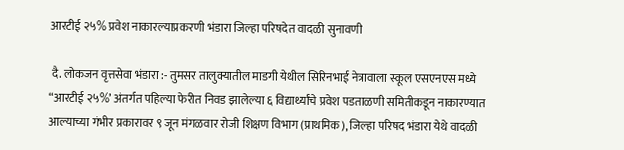आरटीई २५% प्रवेश नाकारल्याप्रकरणी भंडारा जिल्हा परिषदेत वादळी सुनावणी

 दै. लोकजन वृत्तसेवा भंडारा :- तुमसर तालुक्यातील माडगी येथील सिरिनभाई नेत्रावाला स्कूल एसएनएस मध्ये “आरटीई २५%’ अंतर्गत पहिल्या फेरीत निवड झालेल्या ६ विद्यार्थ्यांचे प्रवेश पडताळणी समितीकडून नाकारण्यात आल्याच्या गंभीर प्रकारावर ९ जून मंगळवार रोजी शिक्षण विभाग (प्राथमिक), जिल्हा परिषद भंडारा येथे वादळी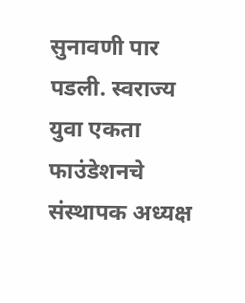सुनावणी पार पडली. स्वराज्य युवा एकता फाउंडेशनचे संस्थापक अध्यक्ष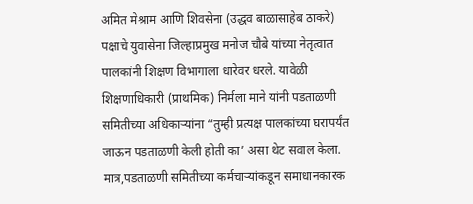अमित मेश्राम आणि शिवसेना (उद्धव बाळासाहेब ठाकरे) पक्षाचे युवासेना जिल्हाप्रमुख मनोज चौबे यांच्या नेतृत्वात पालकांनी शिक्षण विभागाला धारेवर धरले. यावेळी शिक्षणाधिकारी (प्राथमिक) निर्मला माने यांनी पडताळणी समितीच्या अधिकाऱ्यांना “तुम्ही प्रत्यक्ष पालकांच्या घरापर्यंत जाऊन पडताळणी केली होती का’ असा थेट सवाल केला. मात्र,पडताळणी समितीच्या कर्मचाऱ्यांकडून समाधानकारक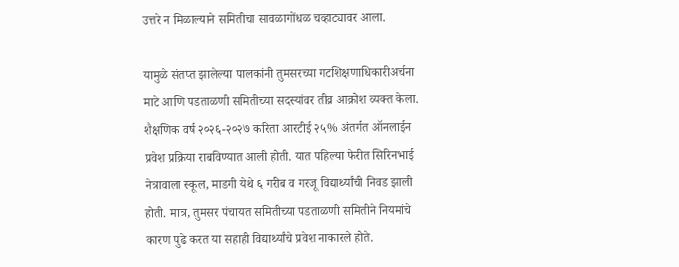उत्तरे न मिळाल्याने समितीचा सावळागोंधळ चव्हाट्यावर आला.

यामुळे संतप्त झालेल्या पालकांनी तुमसरच्या गटशिक्षणाधिकारीअर्चना माटे आणि पडताळणी समितीच्या सदस्यांवर तीव्र आक्रोश व्यक्त केला. शैक्षणिक वर्ष २०२६-२०२७ करिता आरटीई २५% अंतर्गत ऑनलाईन प्रवेश प्रक्रिया राबविण्यात आली होती. यात पहिल्या फेरीत सिरिनभाई नेत्रावाला स्कूल, माडगी येथे ६ गरीब व गरजू विद्यार्थ्यांची निवड झाली होती. मात्र, तुमसर पंचायत समितीच्या पडताळणी समितीने नियमांचे कारण पुढे करत या सहाही विद्यार्थ्यांचे प्रवेश नाकारले होते.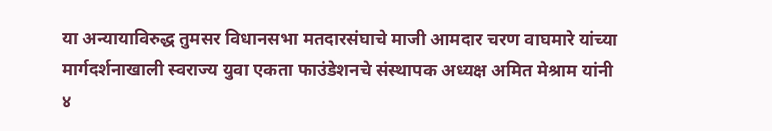या अन्यायाविरुद्ध तुमसर विधानसभा मतदारसंघाचे माजी आमदार चरण वाघमारे यांच्या मार्गदर्शनाखाली स्वराज्य युवा एकता फाउंडेशनचे संस्थापक अध्यक्ष अमित मेश्राम यांनी ४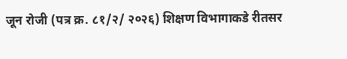जून रोजी (पत्र क्र. ८१/२/ २०२६) शिक्षण विभागाकडे रीतसर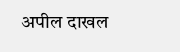अपील दाखल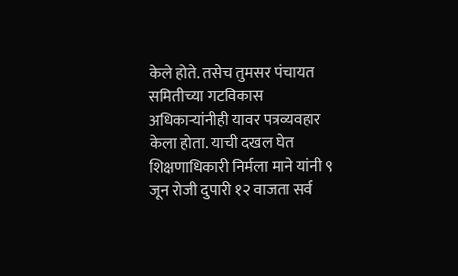केले होते. तसेच तुमसर पंचायत समितीच्या गटविकास अधिकाऱ्यांनीही यावर पत्रव्यवहार केला होता. याची दखल घेत शिक्षणाधिकारी निर्मला माने यांनी ९ जून रोजी दुपारी १२ वाजता सर्व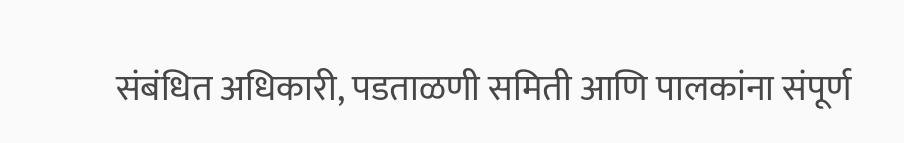संबंधित अधिकारी, पडताळणी समिती आणि पालकांना संपूर्ण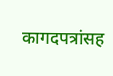कागदपत्रांसह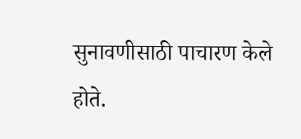सुनावणीसाठी पाचारण केले होते.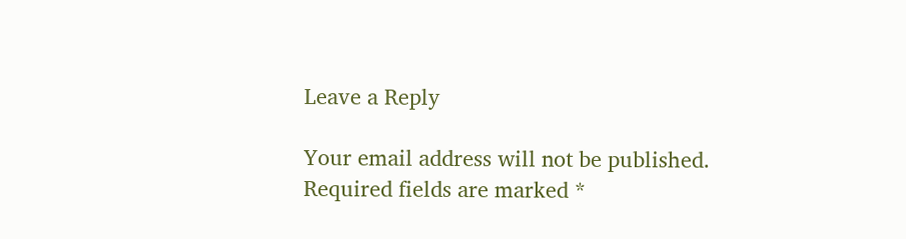Leave a Reply

Your email address will not be published. Required fields are marked *